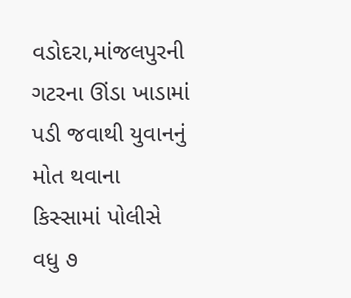વડોદરા,માંજલપુરની ગટરના ઊંડા ખાડામાં પડી જવાથી યુવાનનું મોત થવાના કિસ્સામાં પોલીસે વધુ ૭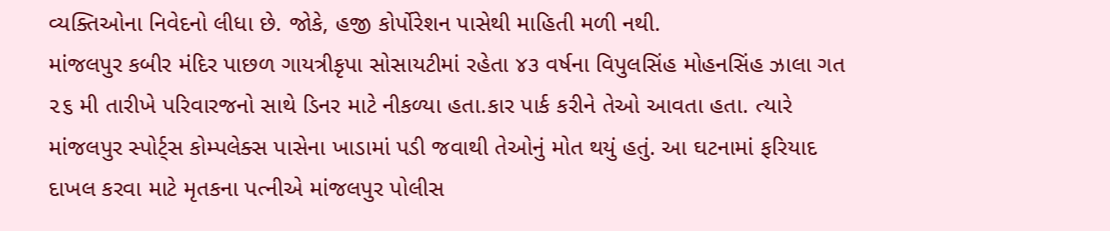વ્યક્તિઓના નિવેદનો લીધા છે. જોકે, હજી કોર્પોરેશન પાસેથી માહિતી મળી નથી.
માંજલપુર કબીર મંદિર પાછળ ગાયત્રીકૃપા સોસાયટીમાં રહેતા ૪૩ વર્ષના વિપુલસિંહ મોહનસિંહ ઝાલા ગત ૨૬ મી તારીખે પરિવારજનો સાથે ડિનર માટે નીકળ્યા હતા.કાર પાર્ક કરીને તેઓ આવતા હતા. ત્યારે માંજલપુર સ્પોર્ટ્સ કોમ્પલેક્સ પાસેના ખાડામાં પડી જવાથી તેઓનું મોત થયું હતું. આ ઘટનામાં ફરિયાદ દાખલ કરવા માટે મૃતકના પત્નીએ માંજલપુર પોલીસ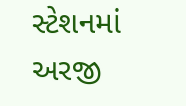સ્ટેશનમાં અરજી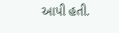આપી હતી.